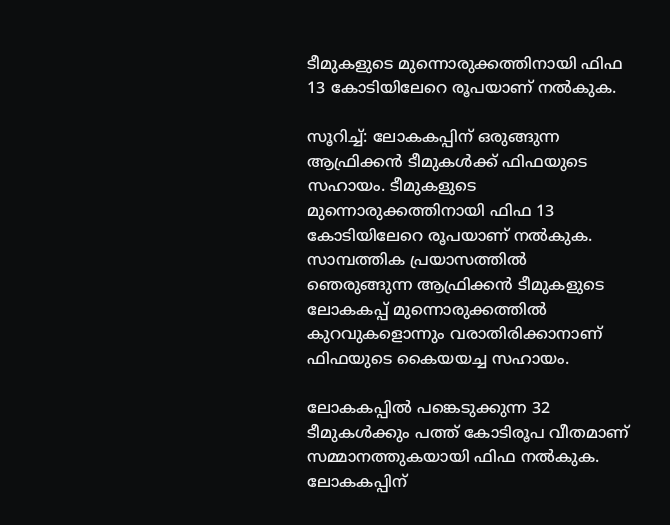ടീമുകളുടെ മുന്നൊരുക്കത്തിനായി ഫിഫ 13 കോടിയിലേറെ രൂപയാണ് നല്‍കുക.

സൂറിച്ച്: ലോകകപ്പിന് ഒരുങ്ങുന്ന ആഫ്രിക്കന്‍ ടീമുകള്‍ക്ക് ഫിഫയുടെ സഹായം. ടീമുകളുടെ മുന്നൊരുക്കത്തിനായി ഫിഫ 13 കോടിയിലേറെ രൂപയാണ് നല്‍കുക. സാമ്പത്തിക പ്രയാസത്തില്‍ ഞെരുങ്ങുന്ന ആഫ്രിക്കന്‍ ടീമുകളുടെ ലോകകപ്പ് മുന്നൊരുക്കത്തില്‍ കുറവുകളൊന്നും വരാതിരിക്കാനാണ് ഫിഫയുടെ കൈയയച്ച സഹായം.

ലോകകപ്പില്‍ പങ്കെടുക്കുന്ന 32 ടീമുകള്‍ക്കും പത്ത് കോടിരൂപ വീതമാണ് സമ്മാനത്തുകയായി ഫിഫ നല്‍കുക. ലോകകപ്പിന്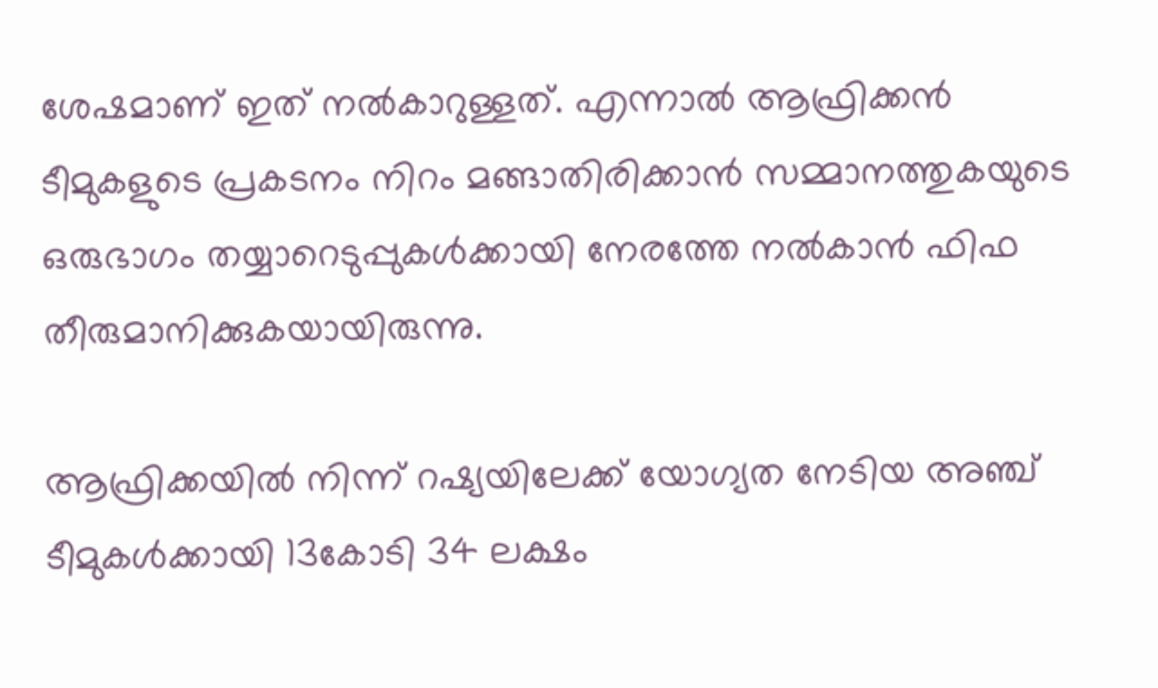ശേഷമാണ് ഇത് നല്‍കാറുള്ളത്. എന്നാല്‍ ആഫ്രിക്കന്‍ ടീമുകളുടെ പ്രകടനം നിറം മങ്ങാതിരിക്കാന്‍ സമ്മാനത്തുകയുടെ ഒരുഭാഗം തയ്യാറെടുപ്പുകള്‍ക്കായി നേരത്തേ നല്‍കാന്‍ ഫിഫ തീരുമാനിക്കുകയായിരുന്നു.

ആഫ്രിക്കയില്‍ നിന്ന് റഷ്യയിലേക്ക് യോഗ്യത നേടിയ അഞ്ച് ടീമുകള്‍ക്കായി 13കോടി 34 ലക്ഷം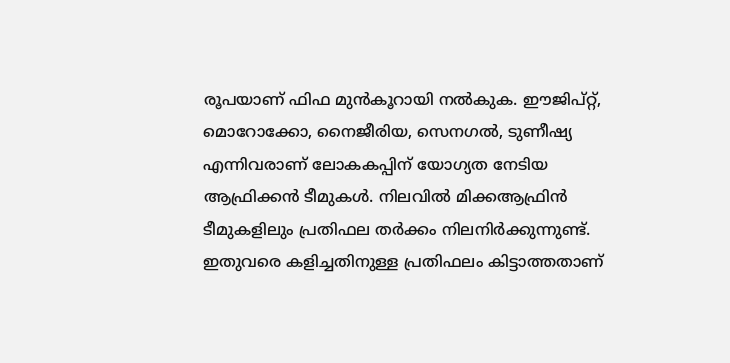രൂപയാണ് ഫിഫ മുന്‍കൂറായി നല്‍കുക. ഈജിപ്റ്റ്, മൊറോക്കോ, നൈജീരിയ, സെനഗല്‍, ടുണീഷ്യ എന്നിവരാണ് ലോകകപ്പിന് യോഗ്യത നേടിയ ആഫ്രിക്കന്‍ ടീമുകള്‍. നിലവില്‍ മിക്കആഫ്രിന്‍ ടീമുകളിലും പ്രതിഫല തര്‍ക്കം നിലനിര്‍ക്കുന്നുണ്ട്. ഇതുവരെ കളിച്ചതിനുള്ള പ്രതിഫലം കിട്ടാത്തതാണ്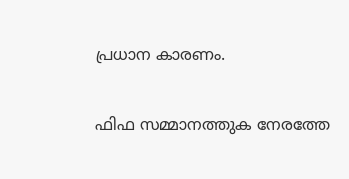പ്രധാന കാരണം.

ഫിഫ സമ്മാനത്തുക നേരത്തേ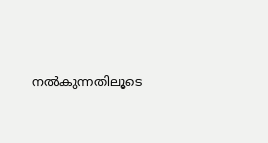നല്‍കുന്നതിലൂടെ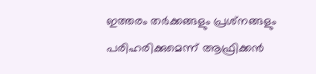ഇത്തരം തര്‍ക്കങ്ങളും പ്രശ്‌നങ്ങളും പരിഹരിക്കുമെന്ന് ആഫ്രിക്കന്‍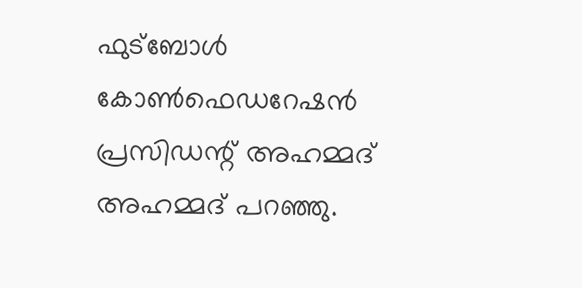ഫുട്‌ബോള്‍ കോണ്‍ഫെഡറേഷന്‍ പ്രസിഡന്റ് അഹമ്മദ് അഹമ്മദ് പറഞ്ഞു.